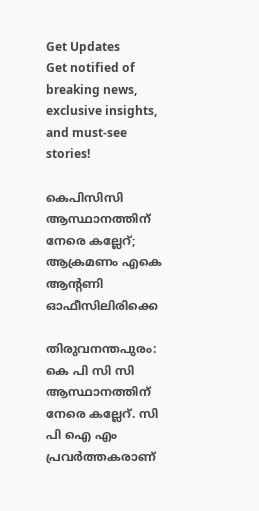Get Updates
Get notified of breaking news, exclusive insights, and must-see stories!

കെപിസിസി ആസ്ഥാനത്തിന് നേരെ കല്ലേറ്; ആക്രമണം എകെ ആന്റണി ഓഫീസിലിരിക്കെ

തിരുവനന്തപുരം: കെ പി സി സി ആസ്ഥാനത്തിന് നേരെ കല്ലേറ്. സി പി ഐ എം പ്രവര്‍ത്തകരാണ്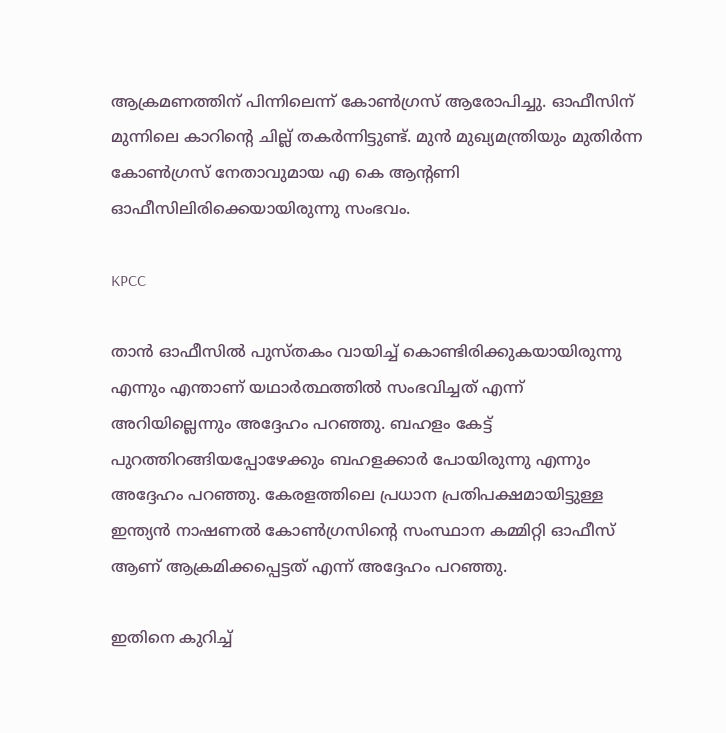ആക്രമണത്തിന് പിന്നിലെന്ന് കോണ്‍ഗ്രസ് ആരോപിച്ചു. ഓഫീസിന് മുന്നിലെ കാറിന്റെ ചില്ല് തകര്‍ന്നിട്ടുണ്ട്. മുന്‍ മുഖ്യമന്ത്രിയും മുതിര്‍ന്ന കോണ്‍ഗ്രസ് നേതാവുമായ എ കെ ആന്റണി ഓഫീസിലിരിക്കെയായിരുന്നു സംഭവം.

KPCC

താന്‍ ഓഫീസില്‍ പുസ്തകം വായിച്ച് കൊണ്ടിരിക്കുകയായിരുന്നു എന്നും എന്താണ് യഥാര്‍ത്ഥത്തില്‍ സംഭവിച്ചത് എന്ന് അറിയില്ലെന്നും അദ്ദേഹം പറഞ്ഞു. ബഹളം കേട്ട് പുറത്തിറങ്ങിയപ്പോഴേക്കും ബഹളക്കാര്‍ പോയിരുന്നു എന്നും അദ്ദേഹം പറഞ്ഞു. കേരളത്തിലെ പ്രധാന പ്രതിപക്ഷമായിട്ടുള്ള ഇന്ത്യന്‍ നാഷണല്‍ കോണ്‍ഗ്രസിന്റെ സംസ്ഥാന കമ്മിറ്റി ഓഫീസ് ആണ് ആക്രമിക്കപ്പെട്ടത് എന്ന് അദ്ദേഹം പറഞ്ഞു.

ഇതിനെ കുറിച്ച്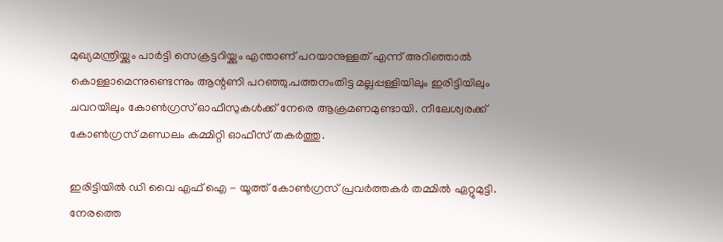മുഖ്യമന്ത്രിയ്ക്കും പാര്‍ട്ടി സെക്രട്ടറിയ്ക്കും എന്താണ് പറയാനുള്ളത് എന്ന് അറിഞ്ഞാല്‍ കൊള്ളാമെന്നുണ്ടെന്നും ആന്റണി പറഞ്ഞു.പത്തനംതിട്ട മല്ലപ്പള്ളിയിലും ഇരിട്ടിയിലും ചവറയിലും കോണ്‍ഗ്രസ് ഓഫീസുകള്‍ക്ക് നേരെ ആക്രമണമുണ്ടായി. നീലേശ്വരക്ക് കോണ്‍ഗ്രസ് മണ്ഡലം കമ്മിറ്റി ഓഫീസ് തകര്‍ത്തു.

ഇരിട്ടിയില്‍ ഡി വൈ എഫ് ഐ - യൂത്ത് കോണ്‍ഗ്രസ് പ്രവര്‍ത്തകര്‍ തമ്മില്‍ ഏറ്റുമുട്ടി. നേരത്തെ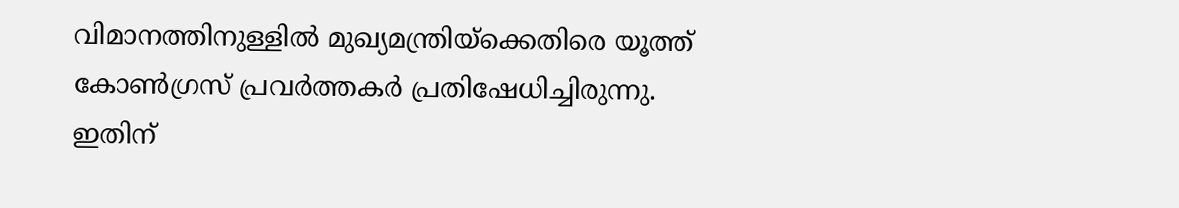വിമാനത്തിനുള്ളില്‍ മുഖ്യമന്ത്രിയ്‌ക്കെതിരെ യൂത്ത് കോണ്‍ഗ്രസ് പ്രവര്‍ത്തകര്‍ പ്രതിഷേധിച്ചിരുന്നു. ഇതിന്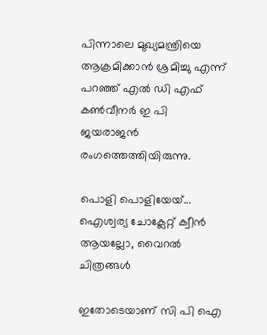പിന്നാലെ മുഖ്യമന്ത്രിയെ ആക്രമിക്കാന്‍ ശ്രമിച്ചു എന്ന് പറഞ്ഞ് എല്‍ ഡി എഫ് കണ്‍വീനര്‍ ഇ പി ജയരാജന്‍ രംഗത്തെത്തിയിരുന്നു.

പൊളി പൊളിയേയ്... ഐശ്വര്യ ചോക്ലേറ്റ് ക്വീന്‍ ആയല്ലോ, വൈറല്‍ ചിത്രങ്ങള്‍

ഇതോടെയാണ് സി പി ഐ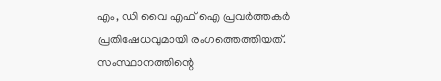എം, ഡി വൈ എഫ് ഐ പ്രവര്‍ത്തകര്‍ പ്രതിഷേധവുമായി രംഗത്തെത്തിയത്. സംസ്ഥാനത്തിന്റെ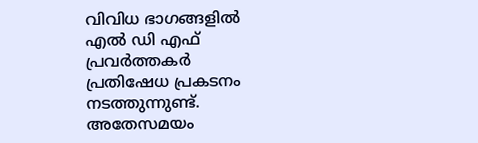വിവിധ ഭാഗങ്ങളില്‍ എല്‍ ഡി എഫ് പ്രവര്‍ത്തകര്‍ പ്രതിഷേധ പ്രകടനം നടത്തുന്നുണ്ട്. അതേസമയം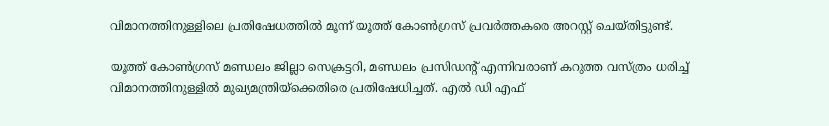വിമാനത്തിനുള്ളിലെ പ്രതിഷേധത്തില്‍ മൂന്ന് യൂത്ത് കോണ്‍ഗ്രസ് പ്രവര്‍ത്തകരെ അറസ്റ്റ് ചെയ്തിട്ടുണ്ട്.

യൂത്ത് കോണ്‍ഗ്രസ് മണ്ഡലം ജില്ലാ സെക്രട്ടറി, മണ്ഡലം പ്രസിഡന്റ് എന്നിവരാണ് കറുത്ത വസ്ത്രം ധരിച്ച് വിമാനത്തിനുള്ളില്‍ മുഖ്യമന്ത്രിയ്‌ക്കെതിരെ പ്രതിഷേധിച്ചത്. എല്‍ ഡി എഫ്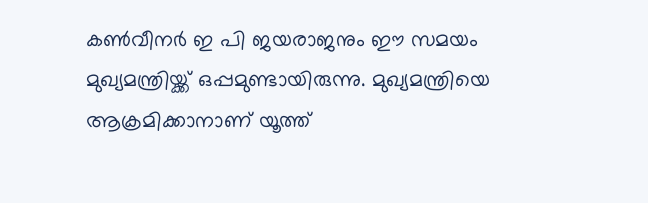കണ്‍വീനര്‍ ഇ പി ജയരാജനും ഈ സമയം മുഖ്യമന്ത്രിയ്ക്ക് ഒപ്പമുണ്ടായിരുന്നു. മുഖ്യമന്ത്രിയെ ആക്രമിക്കാനാണ് യൂത്ത്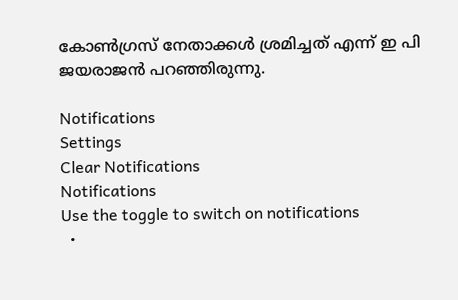കോണ്‍ഗ്രസ് നേതാക്കള്‍ ശ്രമിച്ചത് എന്ന് ഇ പി ജയരാജന്‍ പറഞ്ഞിരുന്നു.

Notifications
Settings
Clear Notifications
Notifications
Use the toggle to switch on notifications
  •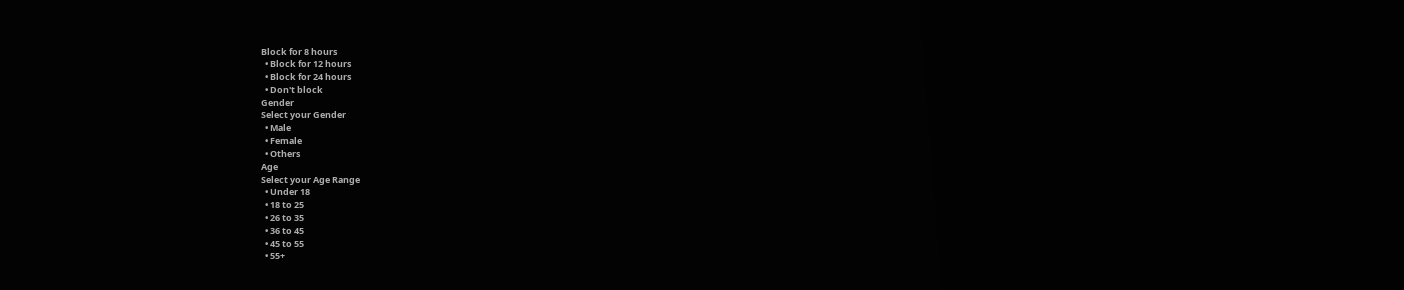Block for 8 hours
  • Block for 12 hours
  • Block for 24 hours
  • Don't block
Gender
Select your Gender
  • Male
  • Female
  • Others
Age
Select your Age Range
  • Under 18
  • 18 to 25
  • 26 to 35
  • 36 to 45
  • 45 to 55
  • 55+